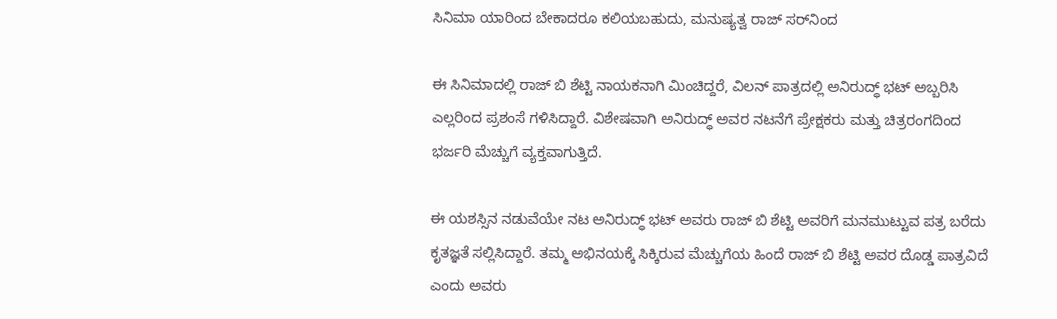ಸಿನಿಮಾ ಯಾರಿಂದ ಬೇಕಾದರೂ ಕಲಿಯಬಹುದು, ಮನುಷ್ಯತ್ವ ರಾಜ್ ಸರ್‌ನಿಂದ

ಈ ಸಿನಿಮಾದಲ್ಲಿ ರಾಜ್ ಬಿ ಶೆಟ್ಟಿ ನಾಯಕನಾಗಿ ಮಿಂಚಿದ್ದರೆ, ವಿಲನ್ ಪಾತ್ರದಲ್ಲಿ ಅನಿರುದ್ಧ್ ಭಟ್ ಅಬ್ಬರಿಸಿ ಎಲ್ಲರಿಂದ ಪ್ರಶಂಸೆ ಗಳಿಸಿದ್ದಾರೆ. ವಿಶೇಷವಾಗಿ ಅನಿರುದ್ಧ್ ಅವರ ನಟನೆಗೆ ಪ್ರೇಕ್ಷಕರು ಮತ್ತು ಚಿತ್ರರಂಗದಿಂದ ಭರ್ಜರಿ ಮೆಚ್ಚುಗೆ ವ್ಯಕ್ತವಾಗುತ್ತಿದೆ.

ಈ ಯಶಸ್ಸಿನ ನಡುವೆಯೇ ನಟ ಅನಿರುದ್ಧ್ ಭಟ್ ಅವರು ರಾಜ್ ಬಿ ಶೆಟ್ಟಿ ಅವರಿಗೆ ಮನಮುಟ್ಟುವ ಪತ್ರ ಬರೆದು ಕೃತಜ್ಞತೆ ಸಲ್ಲಿಸಿದ್ದಾರೆ. ತಮ್ಮ ಅಭಿನಯಕ್ಕೆ ಸಿಕ್ಕಿರುವ ಮೆಚ್ಚುಗೆಯ ಹಿಂದೆ ರಾಜ್ ಬಿ ಶೆಟ್ಟಿ ಅವರ ದೊಡ್ಡ ಪಾತ್ರವಿದೆ ಎಂದು ಅವರು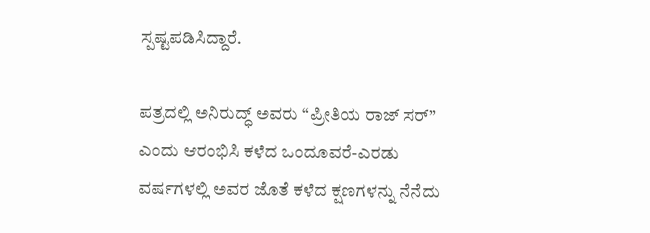ಸ್ಪಷ್ಟಪಡಿಸಿದ್ದಾರೆ.

ಪತ್ರದಲ್ಲಿ ಅನಿರುದ್ಧ್ ಅವರು “ಪ್ರೀತಿಯ ರಾಜ್ ಸರ್” ಎಂದು ಆರಂಭಿಸಿ ಕಳೆದ ಒಂದೂವರೆ-ಎರಡು ವರ್ಷಗಳಲ್ಲಿ ಅವರ ಜೊತೆ ಕಳೆದ ಕ್ಷಣಗಳನ್ನು ನೆನೆದು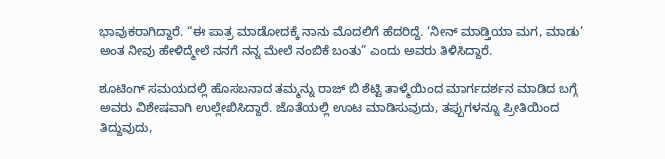ಭಾವುಕರಾಗಿದ್ದಾರೆ. “ಈ ಪಾತ್ರ ಮಾಡೋದಕ್ಕೆ ನಾನು ಮೊದಲಿಗೆ ಹೆದರಿದ್ದೆ. ‘ನೀನ್ ಮಾಡ್ತಿಯಾ ಮಗ, ಮಾಡು’ ಅಂತ ನೀವು ಹೇಳಿದ್ಮೇಲೆ ನನಗೆ ನನ್ನ ಮೇಲೆ ನಂಬಿಕೆ ಬಂತು” ಎಂದು ಅವರು ತಿಳಿಸಿದ್ದಾರೆ.

ಶೂಟಿಂಗ್ ಸಮಯದಲ್ಲಿ ಹೊಸಬನಾದ ತಮ್ಮನ್ನು ರಾಜ್ ಬಿ ಶೆಟ್ಟಿ ತಾಳ್ಮೆಯಿಂದ ಮಾರ್ಗದರ್ಶನ ಮಾಡಿದ ಬಗ್ಗೆ ಅವರು ವಿಶೇಷವಾಗಿ ಉಲ್ಲೇಖಿಸಿದ್ದಾರೆ. ಜೊತೆಯಲ್ಲಿ ಊಟ ಮಾಡಿಸುವುದು, ತಪ್ಪುಗಳನ್ನೂ ಪ್ರೀತಿಯಿಂದ ತಿದ್ದುವುದು,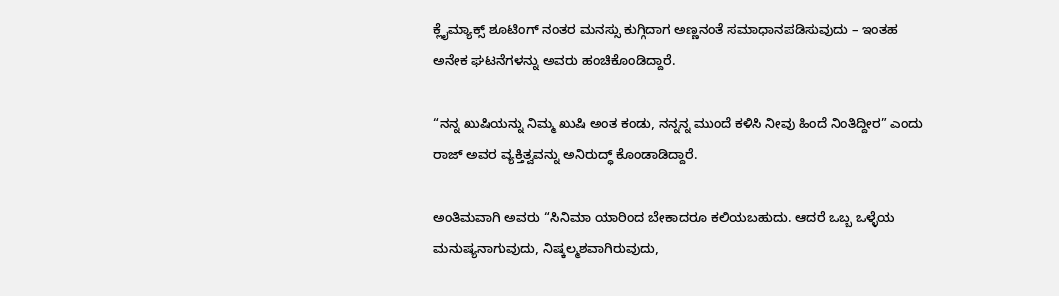ಕ್ಲೈಮ್ಯಾಕ್ಸ್ ಶೂಟಿಂಗ್ ನಂತರ ಮನಸ್ಸು ಕುಗ್ಗಿದಾಗ ಅಣ್ಣನಂತೆ ಸಮಾಧಾನಪಡಿಸುವುದು – ಇಂತಹ ಅನೇಕ ಘಟನೆಗಳನ್ನು ಅವರು ಹಂಚಿಕೊಂಡಿದ್ದಾರೆ.

“ನನ್ನ ಖುಷಿಯನ್ನು ನಿಮ್ಮ ಖುಷಿ ಅಂತ ಕಂಡು, ನನ್ನನ್ನ ಮುಂದೆ ಕಳಿಸಿ ನೀವು ಹಿಂದೆ ನಿಂತಿದ್ದೀರ” ಎಂದು ರಾಜ್ ಅವರ ವ್ಯಕ್ತಿತ್ವವನ್ನು ಅನಿರುದ್ಧ್ ಕೊಂಡಾಡಿದ್ದಾರೆ.

ಅಂತಿಮವಾಗಿ ಅವರು “ಸಿನಿಮಾ ಯಾರಿಂದ ಬೇಕಾದರೂ ಕಲಿಯಬಹುದು. ಆದರೆ ಒಬ್ಬ ಒಳ್ಳೆಯ ಮನುಷ್ಯನಾಗುವುದು, ನಿಷ್ಕಲ್ಮಶವಾಗಿರುವುದು,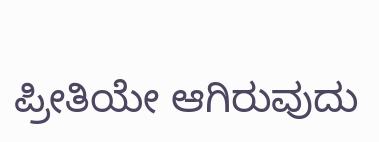ಪ್ರೀತಿಯೇ ಆಗಿರುವುದು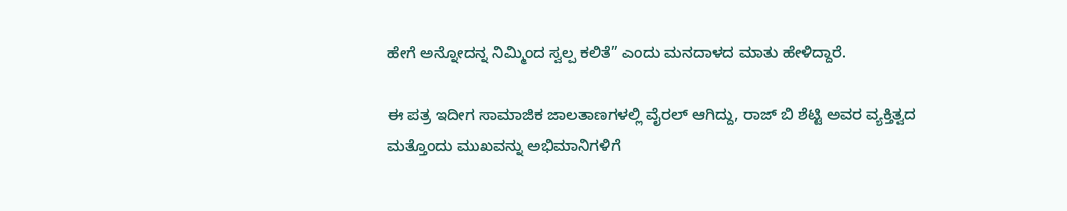ಹೇಗೆ ಅನ್ನೋದನ್ನ ನಿಮ್ಮಿಂದ ಸ್ವಲ್ಪ ಕಲಿತೆ” ಎಂದು ಮನದಾಳದ ಮಾತು ಹೇಳಿದ್ದಾರೆ.

ಈ ಪತ್ರ ಇದೀಗ ಸಾಮಾಜಿಕ ಜಾಲತಾಣಗಳಲ್ಲಿ ವೈರಲ್ ಆಗಿದ್ದು, ರಾಜ್ ಬಿ ಶೆಟ್ಟಿ ಅವರ ವ್ಯಕ್ತಿತ್ವದ ಮತ್ತೊಂದು ಮುಖವನ್ನು ಅಭಿಮಾನಿಗಳಿಗೆ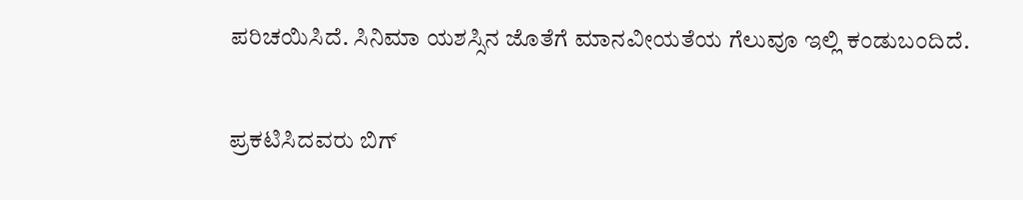ಪರಿಚಯಿಸಿದೆ. ಸಿನಿಮಾ ಯಶಸ್ಸಿನ ಜೊತೆಗೆ ಮಾನವೀಯತೆಯ ಗೆಲುವೂ ಇಲ್ಲಿ ಕಂಡುಬಂದಿದೆ.


ಪ್ರಕಟಿಸಿದವರು ಬಿಗ್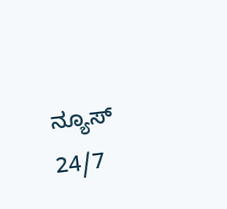ನ್ಯೂಸ್ 24/7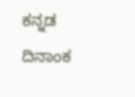ಕನ್ನಡ ದಿನಾಂಕ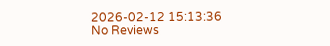2026-02-12 15:13:36
No Reviews